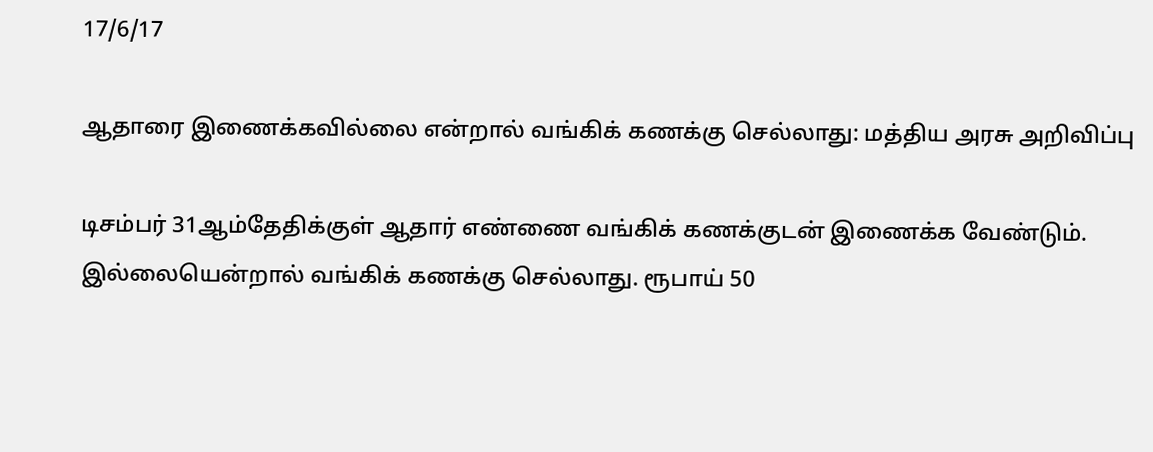17/6/17

ஆதாரை இணைக்கவில்லை என்றால் வங்கிக் கணக்கு செல்லாது: மத்திய அரசு அறிவிப்பு

டிசம்பர் 31ஆம்தேதிக்குள் ஆதார் எண்ணை வங்கிக் கணக்குடன் இணைக்க வேண்டும். இல்லையென்றால் வங்கிக் கணக்கு செல்லாது. ரூபாய் 50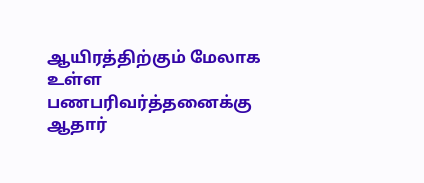ஆயிரத்திற்கும் மேலாக உள்ள பணபரிவர்த்தனைக்கு ஆதார்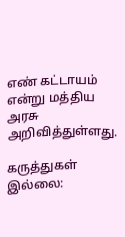எண் கட்டாயம் என்று மத்திய அரசு அறிவித்துள்ளது.

கருத்துகள் இல்லை: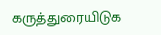கருத்துரையிடுக